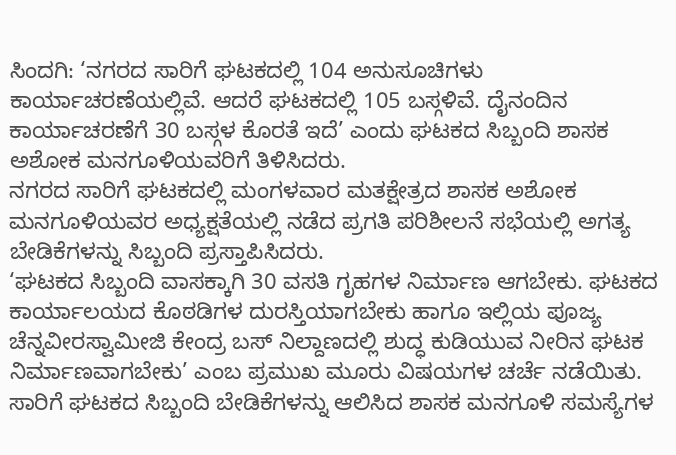ಸಿಂದಗಿ: ‘ನಗರದ ಸಾರಿಗೆ ಘಟಕದಲ್ಲಿ 104 ಅನುಸೂಚಿಗಳು ಕಾರ್ಯಾಚರಣೆಯಲ್ಲಿವೆ. ಆದರೆ ಘಟಕದಲ್ಲಿ 105 ಬಸ್ಗಳಿವೆ. ದೈನಂದಿನ ಕಾರ್ಯಾಚರಣೆಗೆ 30 ಬಸ್ಗಳ ಕೊರತೆ ಇದೆ’ ಎಂದು ಘಟಕದ ಸಿಬ್ಬಂದಿ ಶಾಸಕ ಅಶೋಕ ಮನಗೂಳಿಯವರಿಗೆ ತಿಳಿಸಿದರು.
ನಗರದ ಸಾರಿಗೆ ಘಟಕದಲ್ಲಿ ಮಂಗಳವಾರ ಮತಕ್ಷೇತ್ರದ ಶಾಸಕ ಅಶೋಕ ಮನಗೂಳಿಯವರ ಅಧ್ಯಕ್ಷತೆಯಲ್ಲಿ ನಡೆದ ಪ್ರಗತಿ ಪರಿಶೀಲನೆ ಸಭೆಯಲ್ಲಿ ಅಗತ್ಯ ಬೇಡಿಕೆಗಳನ್ನು ಸಿಬ್ಬಂದಿ ಪ್ರಸ್ತಾಪಿಸಿದರು.
‘ಘಟಕದ ಸಿಬ್ಬಂದಿ ವಾಸಕ್ಕಾಗಿ 30 ವಸತಿ ಗೃಹಗಳ ನಿರ್ಮಾಣ ಆಗಬೇಕು. ಘಟಕದ ಕಾರ್ಯಾಲಯದ ಕೊಠಡಿಗಳ ದುರಸ್ತಿಯಾಗಬೇಕು ಹಾಗೂ ಇಲ್ಲಿಯ ಪೂಜ್ಯ ಚೆನ್ನವೀರಸ್ವಾಮೀಜಿ ಕೇಂದ್ರ ಬಸ್ ನಿಲ್ದಾಣದಲ್ಲಿ ಶುದ್ಧ ಕುಡಿಯುವ ನೀರಿನ ಘಟಕ ನಿರ್ಮಾಣವಾಗಬೇಕು’ ಎಂಬ ಪ್ರಮುಖ ಮೂರು ವಿಷಯಗಳ ಚರ್ಚೆ ನಡೆಯಿತು.
ಸಾರಿಗೆ ಘಟಕದ ಸಿಬ್ಬಂದಿ ಬೇಡಿಕೆಗಳನ್ನು ಆಲಿಸಿದ ಶಾಸಕ ಮನಗೂಳಿ ಸಮಸ್ಯೆಗಳ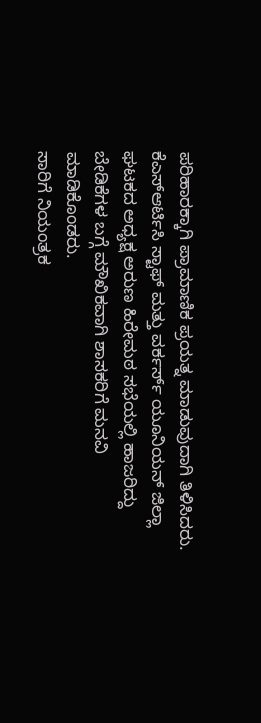ಪರಿಹಾರಕ್ಕಾಗಿ ಪ್ರಾಮಾಣಿಕ ಪ್ರಯತ್ನ ಮಾಡುವುದಾಗಿ ತಿಳಿಸಿದರು.
ಕೆಎಸ್ಆರ್ಟಿಸಿ ಸ್ಟಾಫ್ ಮತ್ತು ವರ್ಕರ್ಸ್ ಯೂನಿಯನ್ ಜಿಲ್ಲಾ ಘಟಕದ ಅಧ್ಯಕ್ಷ ಅರುಣ ಹಿರೇಮಠ ಸಭೆಯಲ್ಲಿ ಹಾಜರಿದ್ದು ಬೇಡಿಕೆಗಳ ಬಗ್ಗೆ ಮೌಖಿಕವಾಗಿ ಶಾಸಕರಿಗೆ ಮನವಿ ಮಾಡಿಕೊಂಡರು.
ಸಾರಿಗೆ ನಿಯಂತ್ರಕ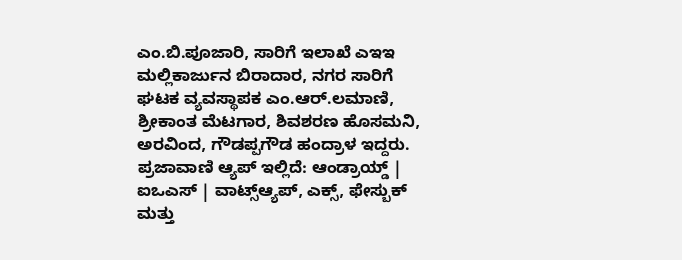ಎಂ.ಬಿ.ಪೂಜಾರಿ, ಸಾರಿಗೆ ಇಲಾಖೆ ಎಇಇ ಮಲ್ಲಿಕಾರ್ಜುನ ಬಿರಾದಾರ, ನಗರ ಸಾರಿಗೆ ಘಟಕ ವ್ಯವಸ್ಥಾಪಕ ಎಂ.ಆರ್.ಲಮಾಣಿ, ಶ್ರೀಕಾಂತ ಮೆಟಗಾರ, ಶಿವಶರಣ ಹೊಸಮನಿ, ಅರವಿಂದ, ಗೌಡಪ್ಪಗೌಡ ಹಂದ್ರಾಳ ಇದ್ದರು.
ಪ್ರಜಾವಾಣಿ ಆ್ಯಪ್ ಇಲ್ಲಿದೆ: ಆಂಡ್ರಾಯ್ಡ್ | ಐಒಎಸ್ | ವಾಟ್ಸ್ಆ್ಯಪ್, ಎಕ್ಸ್, ಫೇಸ್ಬುಕ್ ಮತ್ತು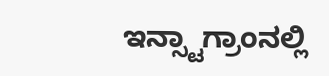ಇನ್ಸ್ಟಾಗ್ರಾಂನಲ್ಲಿ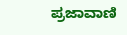ಪ್ರಜಾವಾಣಿ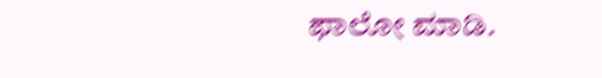ಫಾಲೋ ಮಾಡಿ.